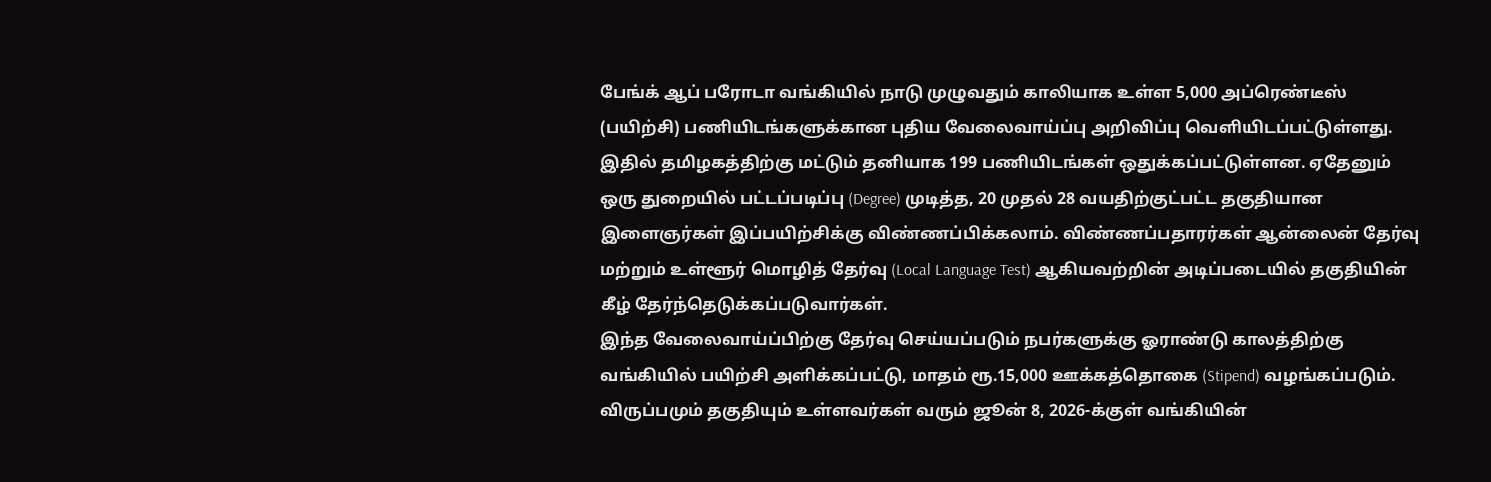பேங்க் ஆப் பரோடா வங்கியில் நாடு முழுவதும் காலியாக உள்ள 5,000 அப்ரெண்டீஸ் (பயிற்சி) பணியிடங்களுக்கான புதிய வேலைவாய்ப்பு அறிவிப்பு வெளியிடப்பட்டுள்ளது. இதில் தமிழகத்திற்கு மட்டும் தனியாக 199 பணியிடங்கள் ஒதுக்கப்பட்டுள்ளன. ஏதேனும் ஒரு துறையில் பட்டப்படிப்பு (Degree) முடித்த, 20 முதல் 28 வயதிற்குட்பட்ட தகுதியான இளைஞர்கள் இப்பயிற்சிக்கு விண்ணப்பிக்கலாம். விண்ணப்பதாரர்கள் ஆன்லைன் தேர்வு மற்றும் உள்ளூர் மொழித் தேர்வு (Local Language Test) ஆகியவற்றின் அடிப்படையில் தகுதியின் கீழ் தேர்ந்தெடுக்கப்படுவார்கள்.
இந்த வேலைவாய்ப்பிற்கு தேர்வு செய்யப்படும் நபர்களுக்கு ஓராண்டு காலத்திற்கு வங்கியில் பயிற்சி அளிக்கப்பட்டு, மாதம் ரூ.15,000 ஊக்கத்தொகை (Stipend) வழங்கப்படும். விருப்பமும் தகுதியும் உள்ளவர்கள் வரும் ஜூன் 8, 2026-க்குள் வங்கியின்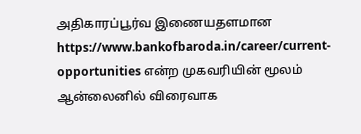அதிகாரப்பூர்வ இணையதளமான https://www.bankofbaroda.in/career/current-opportunities என்ற முகவரியின் மூலம் ஆன்லைனில் விரைவாக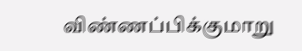விண்ணப்பிக்குமாறு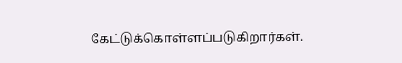கேட்டுக்கொள்ளப்படுகிறார்கள்.